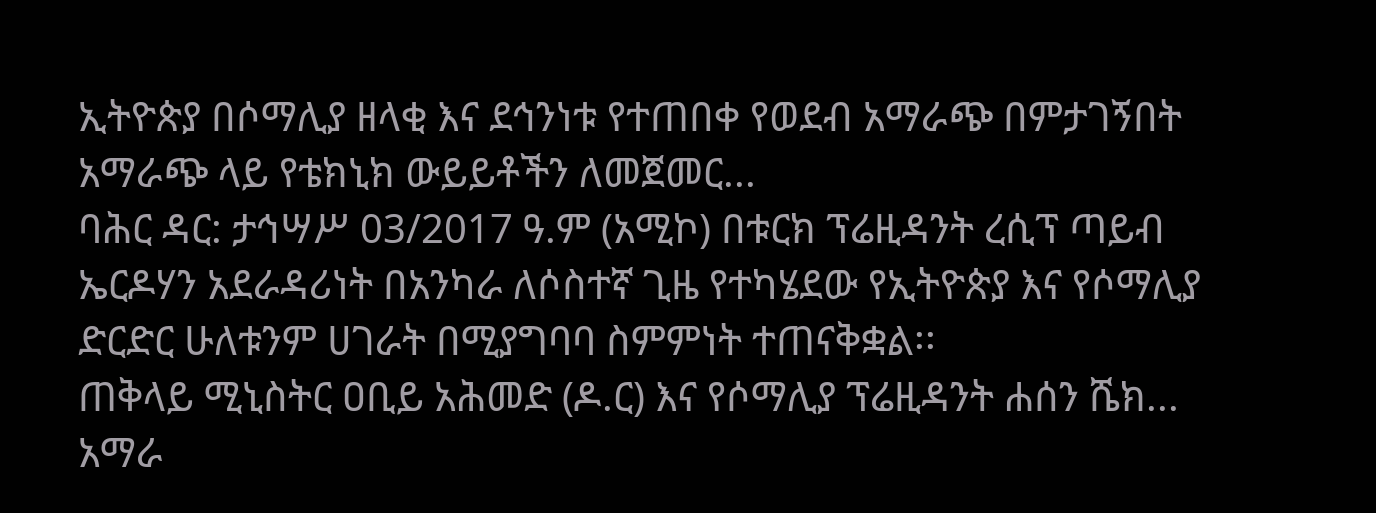ኢትዮጵያ በሶማሊያ ዘላቂ እና ደኅንነቱ የተጠበቀ የወደብ አማራጭ በምታገኝበት አማራጭ ላይ የቴክኒክ ውይይቶችን ለመጀመር...
ባሕር ዳር: ታኅሣሥ 03/2017 ዓ.ም (አሚኮ) በቱርክ ፕሬዚዳንት ረሲፕ ጣይብ ኤርዶሃን አደራዳሪነት በአንካራ ለሶስተኛ ጊዜ የተካሄደው የኢትዮጵያ እና የሶማሊያ ድርድር ሁለቱንም ሀገራት በሚያግባባ ስምምነት ተጠናቅቋል፡፡
ጠቅላይ ሚኒስትር ዐቢይ አሕመድ (ዶ.ር) እና የሶማሊያ ፕሬዚዳንት ሐሰን ሼክ...
አማራ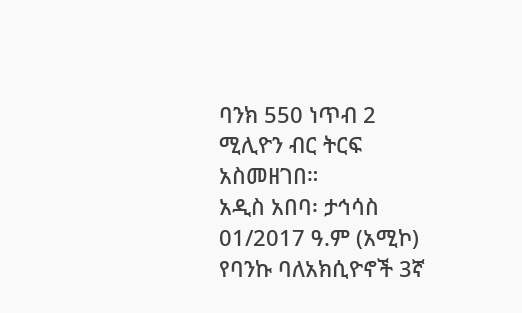ባንክ 550 ነጥብ 2 ሚሊዮን ብር ትርፍ አስመዘገበ።
አዲስ አበባ፡ ታኅሳስ 01/2017 ዓ.ም (አሚኮ) የባንኩ ባለአክሲዮኖች 3ኛ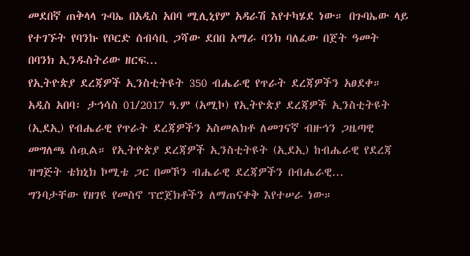መደበኛ ጠቅላላ ጉባኤ በአዲስ አበባ ሚሊኒየም አዳራሽ እየተካሄደ ነው። በጉባኤው ላይ የተገኙት የባንኩ የቦርድ ሰብሳቢ ጋሻው ደበበ አማራ ባንክ ባለፈው በጀት ዓመት በባንክ ኢንዱስትሪው ዘርፍ...
የኢትዮጵያ ደረጃዎች ኢንስቲትዩት 350 ብሔራዊ የጥራት ደረጃዎችን አፀደቀ።
አዲስ አበባ፡ ታኅሳስ 01/2017 ዓ.ም (አሚኮ) የኢትዮጵያ ደረጃዎች ኢንስቲትዩት (ኢደኢ) የብሔራዊ የጥራት ደረጃዎችን አስመልክቶ ለመገናኛ ብዙኅን ጋዜጣዊ መግለጫ ሰጧል። የኢትዮጵያ ደረጃዎች ኢንስቲትዩት (ኢደኢ) ከብሔራዊ የደረጃ ዝግጅት ቴክኒክ ኮሚቴ ጋር በመኾን ብሔራዊ ደረጃዎችን በብሔራዊ...
ግንባታቸው የዘገዩ የመስኖ ፕሮጀክቶችን ለማጠናቀቅ እየተሠራ ነው።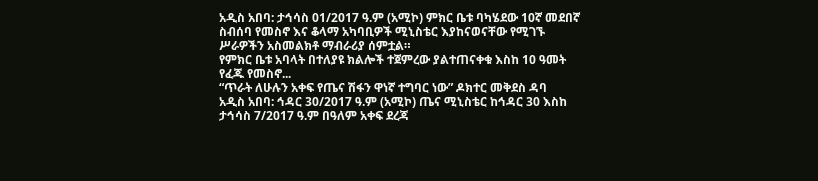አዲስ አበባ: ታኅሳስ 01/2017 ዓ.ም (አሚኮ) ምክር ቤቱ ባካሄደው 10ኛ መደበኛ ስብሰባ የመስኖ እና ቆላማ አካባቢዎች ሚኒስቴር እያከናወናቸው የሚገኙ ሥራዎችን አስመልክቶ ማብራሪያ ሰምቷል።
የምክር ቤቱ አባላት በተለያዩ ክልሎች ተጀምረው ያልተጠናቀቁ እስከ 10 ዓመት የፈጁ የመስኖ...
“ጥራት ለሁሉን አቀፍ የጤና ሽፋን ዋነኛ ተግባር ነው” ዶክተር መቅደስ ዳባ
አዲስ አበባ: ኅዳር 30/2017 ዓ.ም (አሚኮ) ጤና ሚኒስቴር ከኅዳር 30 እስከ ታኅሳስ 7/2017 ዓ.ም በዓለም አቀፍ ደረጃ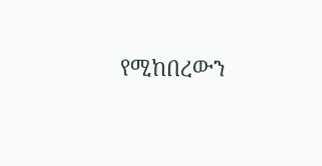የሚከበረውን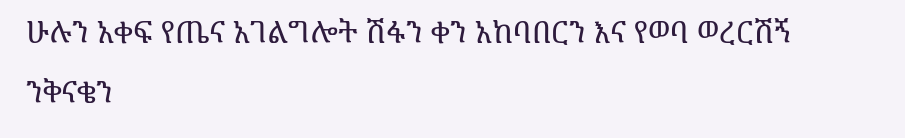ሁሉን አቀፍ የጤና አገልግሎት ሽፋን ቀን አከባበርን እና የወባ ወረርሽኝ ንቅናቄን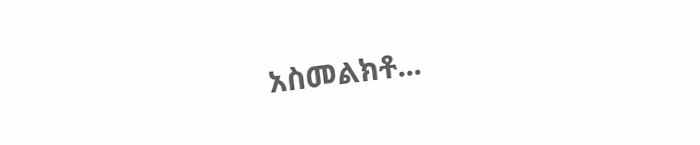አስመልክቶ...